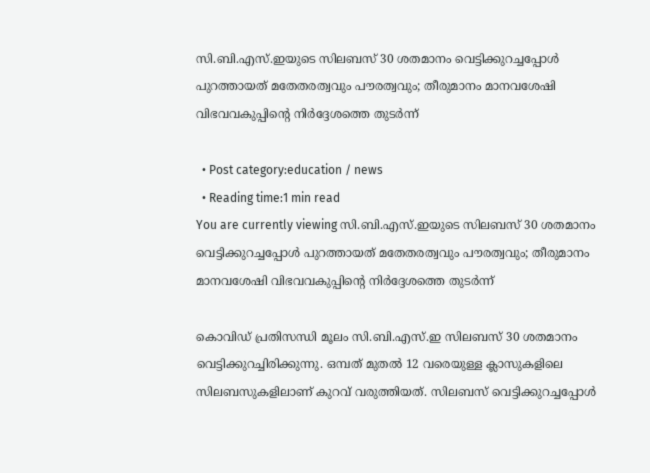സി.ബി.എസ്.ഇയുടെ സിലബസ് 30 ശതമാനം വെട്ടിക്കുറച്ചപ്പോള്‍ പുറത്തായത് മതേതരത്വവും പൗരത്വവും; തീരുമാനം മാനവശേഷി വിഭവവകുപ്പിന്‍റെ നിര്‍ദ്ദേശത്തെ തുടര്‍ന്ന്

  • Post category:education / news
  • Reading time:1 min read
You are currently viewing സി.ബി.എസ്.ഇയുടെ സിലബസ് 30 ശതമാനം വെട്ടിക്കുറച്ചപ്പോള്‍ പുറത്തായത് മതേതരത്വവും പൗരത്വവും; തീരുമാനം മാനവശേഷി വിഭവവകുപ്പിന്‍റെ നിര്‍ദ്ദേശത്തെ തുടര്‍ന്ന്

കൊവിഡ് പ്രതിസന്ധി മൂലം സി.ബി.എസ്.ഇ സിലബസ് 30 ശതമാനം വെട്ടിക്കുറച്ചിരിക്കുന്നു. ഒമ്പത് മുതല്‍ 12 വരെയുള്ള ക്ലാസുകളിലെ സിലബസുകളിലാണ് കുറവ് വരുത്തിയത്. സിലബസ് വെട്ടിക്കുറച്ചപ്പോള്‍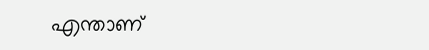എന്താണ്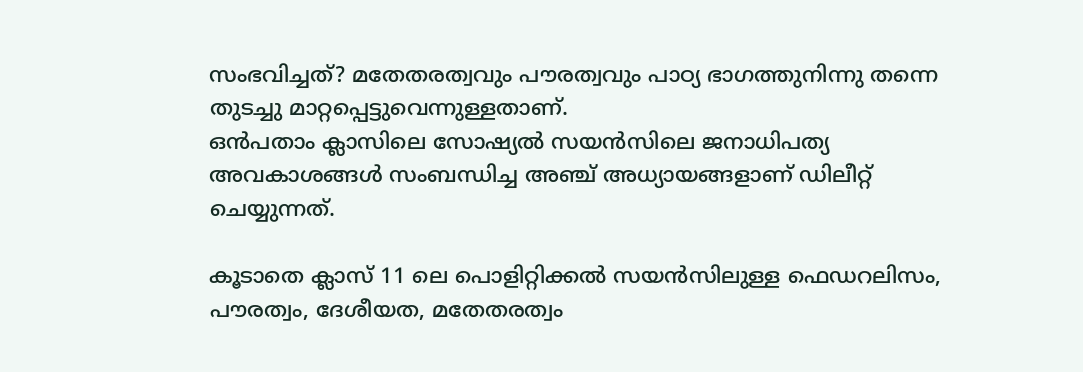സംഭവിച്ചത്? മതേതരത്വവും പൗരത്വവും പാഠ്യ ഭാഗത്തുനിന്നു തന്നെ തുടച്ചു മാറ്റപ്പെട്ടുവെന്നുള്ളതാണ്.
ഒന്‍പതാം ക്ലാസിലെ സോഷ്യല്‍ സയന്‍സിലെ ജനാധിപത്യ അവകാശങ്ങള്‍ സംബന്ധിച്ച അഞ്ച് അധ്യായങ്ങളാണ് ഡിലീറ്റ് ചെയ്യുന്നത്.

കൂടാതെ ക്ലാസ് 11 ലെ പൊളിറ്റിക്കല്‍ സയന്‍സിലുള്ള ഫെഡറലിസം, പൗരത്വം, ദേശീയത, മതേതരത്വം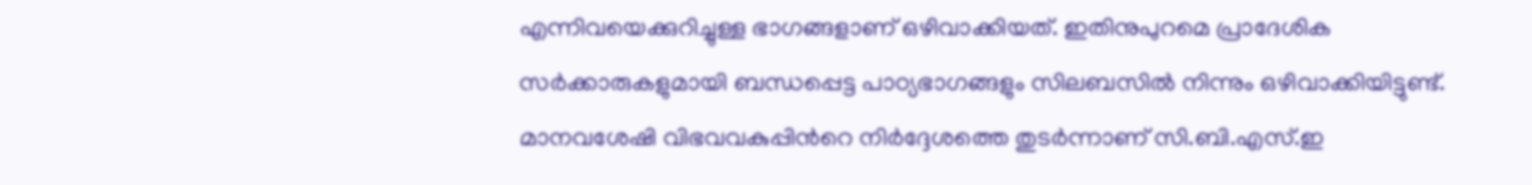എന്നിവയെക്കുറിച്ചുള്ള ഭാഗങ്ങളാണ് ഒഴിവാക്കിയത്. ഇതിനുപുറമെ പ്രാദേശിക സര്‍ക്കാരുകളുമായി ബന്ധപ്പെട്ട പാഠ്യഭാഗങ്ങളും സിലബസില്‍ നിന്നും ഒഴിവാക്കിയിട്ടുണ്ട്. മാനവശേഷി വിഭവവകുപ്പിന്‍റെ നിര്‍ദ്ദേശത്തെ തുടര്‍ന്നാണ് സി.ബി.എസ്.ഇ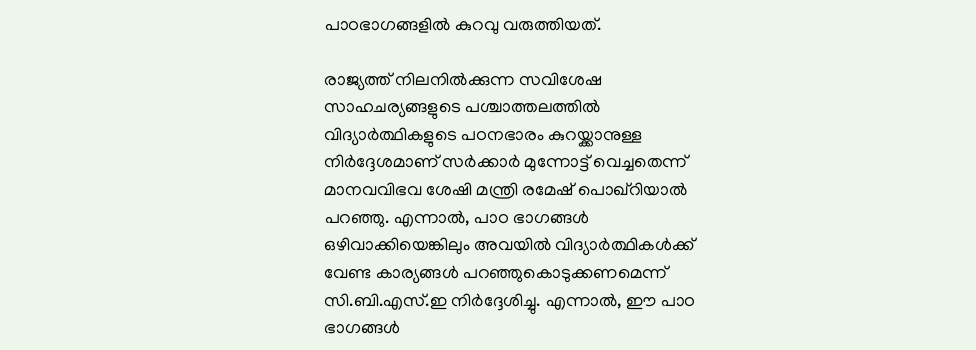പാഠഭാഗങ്ങളില്‍ കുറവു വരുത്തിയത്.

രാജ്യത്ത് നിലനില്‍ക്കുന്ന സവിശേഷ സാഹചര്യങ്ങളുടെ പശ്ചാത്തലത്തില്‍ വിദ്യാര്‍ത്ഥികളുടെ പഠനഭാരം കുറയ്ക്കാനുള്ള നിര്‍ദ്ദേശമാണ് സര്‍ക്കാര്‍ മുന്നോട്ട് വെച്ചതെന്ന് മാനവവിഭവ ശേഷി മന്ത്രി രമേഷ് പൊഖ്‌റിയാല്‍ പറഞ്ഞു. എന്നാല്‍, പാഠ ഭാഗങ്ങള്‍ ഒഴിവാക്കിയെങ്കിലും അവയില്‍ വിദ്യാര്‍ത്ഥികള്‍ക്ക് വേണ്ട കാര്യങ്ങള്‍ പറഞ്ഞുകൊടുക്കണമെന്ന് സി.ബി.എസ്.ഇ നിര്‍ദ്ദേശിച്ചു. എന്നാല്‍, ഈ പാഠ ഭാഗങ്ങള്‍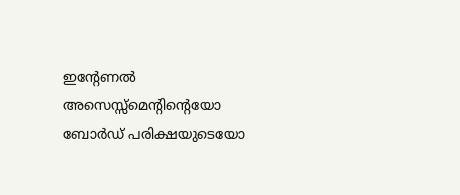ഇന്റേണല്‍ അസെസ്സ്‌മെന്റിന്‍റെയോ ബോര്‍ഡ് പരിക്ഷയുടെയോ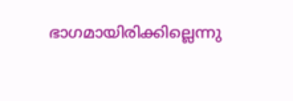ഭാഗമായിരിക്കില്ലെന്നു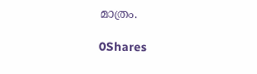മാത്രം.

0Shares